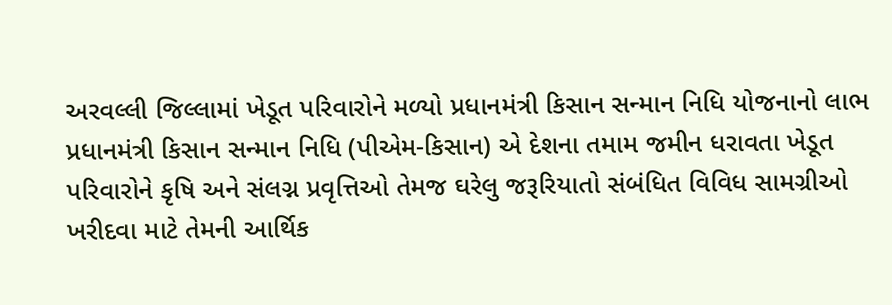અરવલ્લી જિલ્લામાં ખેડૂત પરિવારોને મળ્યો પ્રધાનમંત્રી કિસાન સન્માન નિધિ યોજનાનો લાભ
પ્રધાનમંત્રી કિસાન સન્માન નિધિ (પીએમ-કિસાન) એ દેશના તમામ જમીન ધરાવતા ખેડૂત પરિવારોને કૃષિ અને સંલગ્ન પ્રવૃત્તિઓ તેમજ ઘરેલુ જરૂરિયાતો સંબંધિત વિવિધ સામગ્રીઓ ખરીદવા માટે તેમની આર્થિક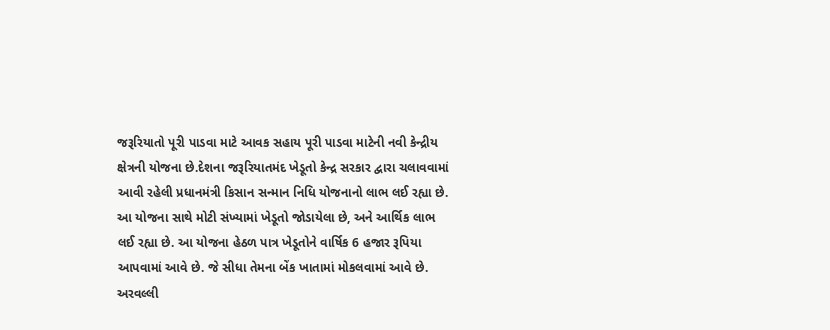જરૂરિયાતો પૂરી પાડવા માટે આવક સહાય પૂરી પાડવા માટેની નવી કેન્દ્રીય ક્ષેત્રની યોજના છે.દેશના જરૂરિયાતમંદ ખેડૂતો કેન્દ્ર સરકાર દ્વારા ચલાવવામાં આવી રહેલી પ્રધાનમંત્રી કિસાન સન્માન નિધિ યોજનાનો લાભ લઈ રહ્યા છે. આ યોજના સાથે મોટી સંખ્યામાં ખેડૂતો જોડાયેલા છે, અને આર્થિક લાભ લઈ રહ્યા છે. આ યોજના હેઠળ પાત્ર ખેડૂતોને વાર્ષિક 6 હજાર રૂપિયા આપવામાં આવે છે. જે સીધા તેમના બેંક ખાતામાં મોકલવામાં આવે છે. અરવલ્લી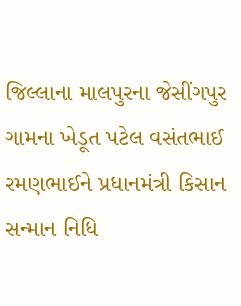જિલ્લાના માલપુરના જેસીંગપુર ગામના ખેડૂત પટેલ વસંતભાઈ રમણભાઈને પ્રધાનમંત્રી કિસાન સન્માન નિધિ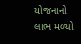યોજનાનો લાભ મળ્યો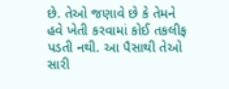છે. તેઓ જણાવે છે કે તેમને હવે ખેતી કરવામાં કોઈ તકલીફ પડતી નથી. આ પૈસાથી તેઓ સારી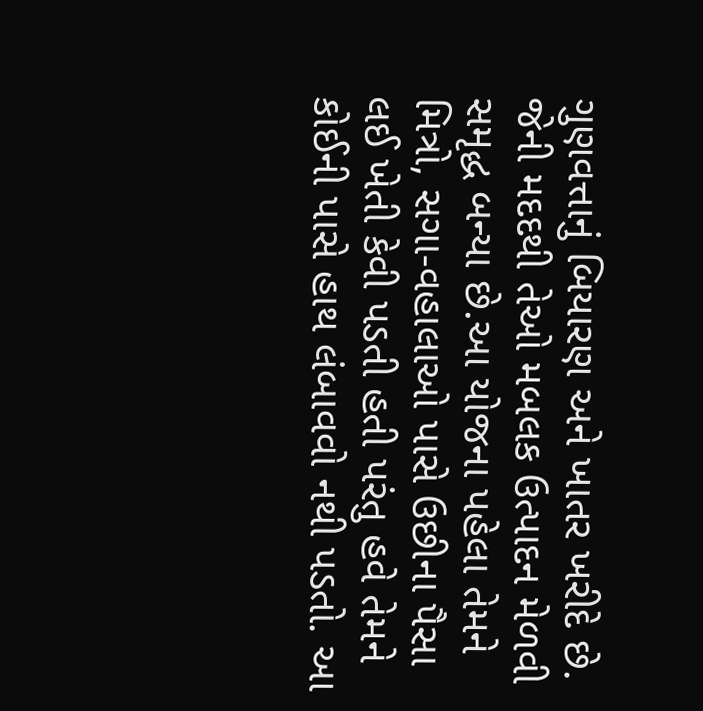ગુણવત્તાનું બિયારણ અને ખાતર ખરીદે છે. જેની મદદથી તેઓ મબલક ઉત્પાદન મેળવી સમૃદ્ધ બન્યા છે.આ યોજના પહેલા તેમને મિત્રો, સગા-વહાલાઓ પાસે ઉછીના પૈસા લઈ ખેતી કેવી પડતી હતી પરંતુ હવે તેમને કોઈની પાસે હાથ લંબાવવો નથી પડતો. આ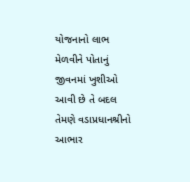યોજનાનો લાભ મેળવીને પોતાનું જીવનમાં ખુશીઓ આવી છે તે બદલ તેમણે વડાપ્રધાનશ્રીનો આભાર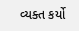વ્યક્ત કર્યો